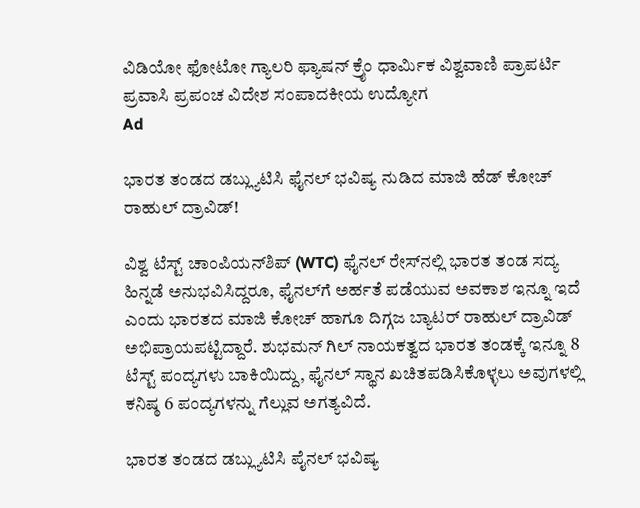ವಿಡಿಯೋ ಫೋಟೋ ಗ್ಯಾಲರಿ ಫ್ಯಾಷನ್ ಕ್ರೈಂ ಧಾರ್ಮಿಕ ವಿಶ್ವವಾಣಿ ಪ್ರಾಪರ್ಟಿ ಪ್ರವಾಸಿ ಪ್ರಪಂಚ ವಿದೇಶ ಸಂಪಾದಕೀಯ ಉದ್ಯೋಗ
Ad

ಭಾರತ ತಂಡದ ಡಬ್ಲ್ಯುಟಿಸಿ ಫೈನಲ್‌ ಭವಿಷ್ಯ ನುಡಿದ ಮಾಜಿ ಹೆಡ್‌ ಕೋಚ್‌ ರಾಹುಲ್‌ ದ್ರಾವಿಡ್‌!

ವಿಶ್ವ ಟೆಸ್ಟ್‌ ಚಾಂಪಿಯನ್‌ಶಿಪ್‌ (WTC) ಫೈನಲ್‌ ರೇಸ್‌ನಲ್ಲಿ ಭಾರತ ತಂಡ ಸದ್ಯ ಹಿನ್ನಡೆ ಅನುಭವಿಸಿದ್ದರೂ, ಫೈನಲ್‌ಗೆ ಅರ್ಹತೆ ಪಡೆಯುವ ಅವಕಾಶ ಇನ್ನೂ ಇದೆ ಎಂದು ಭಾರತದ ಮಾಜಿ ಕೋಚ್‌ ಹಾಗೂ ದಿಗ್ಗಜ ಬ್ಯಾಟರ್‌ ರಾಹುಲ್‌ ದ್ರಾವಿಡ್‌ ಅಭಿಪ್ರಾಯಪಟ್ಟಿದ್ದಾರೆ. ಶುಭಮನ್‌ ಗಿಲ್‌ ನಾಯಕತ್ವದ ಭಾರತ ತಂಡಕ್ಕೆ ಇನ್ನೂ 8 ಟೆಸ್ಟ್‌ ಪಂದ್ಯಗಳು ಬಾಕಿಯಿದ್ದು, ಫೈನಲ್‌ ಸ್ಥಾನ ಖಚಿತಪಡಿಸಿಕೊಳ್ಳಲು ಅವುಗಳಲ್ಲಿ ಕನಿಷ್ಠ 6 ಪಂದ್ಯಗಳನ್ನು ಗೆಲ್ಲುವ ಅಗತ್ಯವಿದೆ.

ಭಾರತ ತಂಡದ ಡಬ್ಲ್ಯುಟಿಸಿ ಪೈನಲ್‌ ಭವಿಷ್ಯ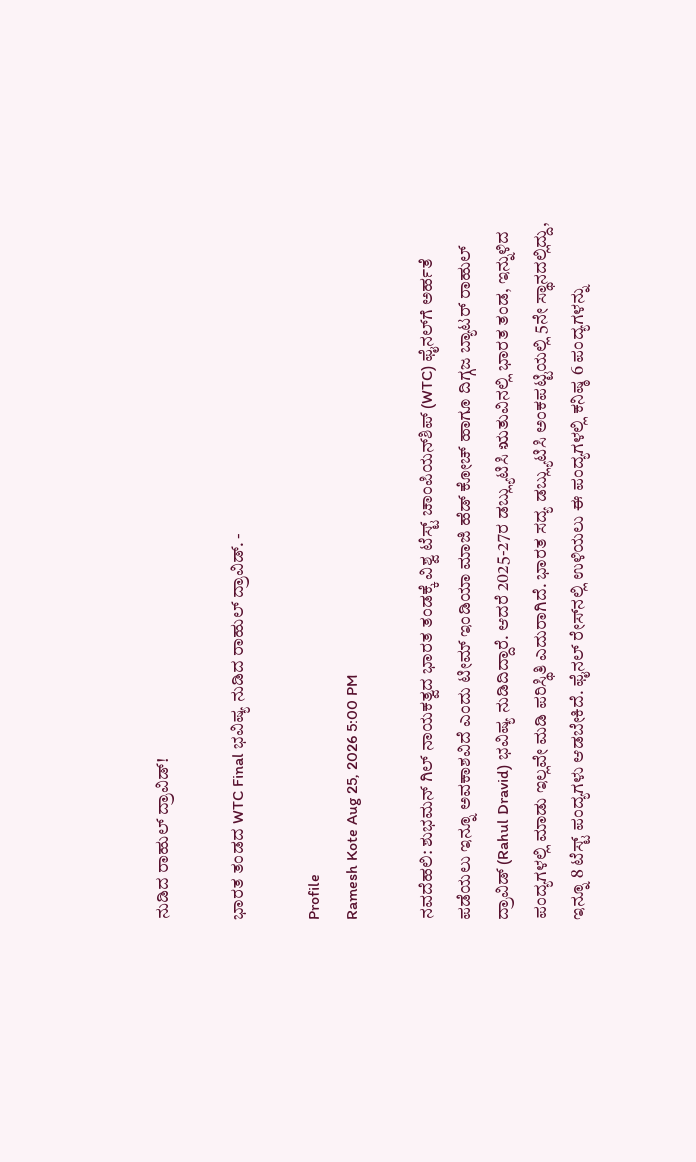ನುಡಿದ ರಾಹುಲ್‌ ದ್ರಾವಿಡ್‌!

ಭಾರತ ತಂಡದ WTC Final ಭವಿಷ್ಯ ನುಡಿದ ರಾಹುಲ್‌ ದ್ರಾವಿಡ್‌. -

Profile
Ramesh Kote Aug 25, 2026 5:00 PM

ನವದೆಹಲಿ: ಶುಭಮನ್‌ ಗಿಲ್‌ ನಾಯಕತ್ವದ ಭಾರತ ತಂಡಕ್ಕೆ ವಿಶ್ವ ಟೆಸ್ಟ್‌ ಚಾಂಪಿಯನ್‌ಶಿಪ್‌ (WTC) ಫೈನಲ್‌ಗೆ ಅರ್ಹತೆ ಪಡೆಯಲು ಇನ್ನೂ ಅವಕಾಶವಿದೆ ಎಂದು ಟೀಮ್‌ ಇಂಡಿಯಾ ಮಾಜಿ ಹೆಡ್‌ ಕೋಚ್‌ ಹಾಗೂ ದಿಗ್ಗಜ ಬ್ಯಾಟರ್‌ ರಾಹುಲ್‌ ದ್ರಾವಿಡ್‌ (Rahul Dravid) ಭವಿಷ್ಯ ನುಡಿದಿದ್ದಾರೆ. ಆದರೆ 2025-27ರ ಡಬ್ಲ್ಯುಟಿಸಿ ಋತುವಿನಲ್ಲಿ ಭಾರತ ತಂಡ, ಇನ್ನುಳಿದ ಪಂದ್ಯಗಳಲ್ಲಿ ಮಾಡು ಇಲ್ಲವೇ ಮಡಿ ಪರಿಸ್ಥಿತಿ ಎದುರಾಗಿದೆ. ಭಾರತ ಸದ್ಯ ಡಬ್ಲ್ಯುಟಿಸಿ ಅಂಕಪಟ್ಟಿಯಲ್ಲಿ 5ನೇ ಸ್ಥಾನದಲ್ಲಿದ್ದು, ಇನ್ನೂ 8 ಟೆಸ್ಟ್‌ ಪಂದ್ಯಗಳು ಆಡಬೇಕಿದೆ. ಫೈನಲ್‌ ರೇಸ್‌ನಲ್ಲಿ ಉಳಿಯಲು ಈ ಪಂದ್ಯಗಳಲ್ಲಿ ಕನಿಷ್ಠ 6 ಪಂದ್ಯಗಳನ್ನು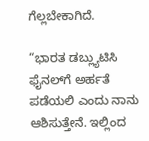ಗೆಲ್ಲಬೇಕಾಗಿದೆ.

“ಭಾರತ ಡಬ್ಲ್ಯುಟಿಸಿ ಫೈನಲ್‌ಗೆ ಅರ್ಹತೆ ಪಡೆಯಲಿ ಎಂದು ನಾನು ಆಶಿಸುತ್ತೇನೆ. ಇಲ್ಲಿಂದ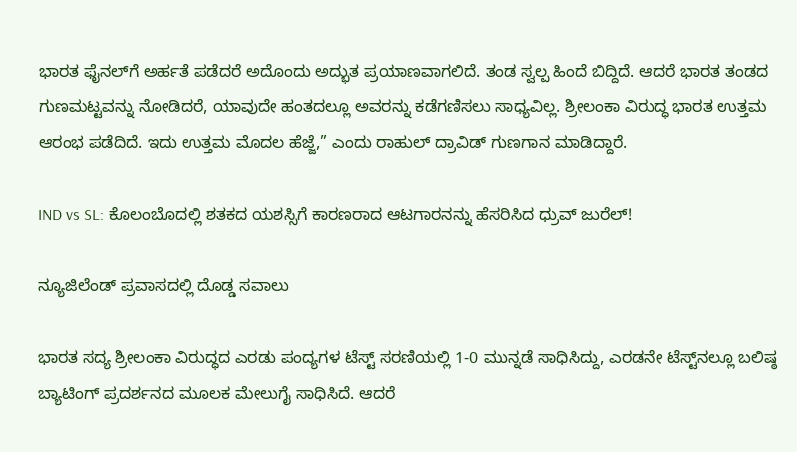ಭಾರತ ಫೈನಲ್‌ಗೆ ಅರ್ಹತೆ ಪಡೆದರೆ ಅದೊಂದು ಅದ್ಭುತ ಪ್ರಯಾಣವಾಗಲಿದೆ. ತಂಡ ಸ್ವಲ್ಪ ಹಿಂದೆ ಬಿದ್ದಿದೆ. ಆದರೆ ಭಾರತ ತಂಡದ ಗುಣಮಟ್ಟವನ್ನು ನೋಡಿದರೆ, ಯಾವುದೇ ಹಂತದಲ್ಲೂ ಅವರನ್ನು ಕಡೆಗಣಿಸಲು ಸಾಧ್ಯವಿಲ್ಲ. ಶ್ರೀಲಂಕಾ ವಿರುದ್ಧ ಭಾರತ ಉತ್ತಮ ಆರಂಭ ಪಡೆದಿದೆ. ಇದು ಉತ್ತಮ ಮೊದಲ ಹೆಜ್ಜೆ,” ಎಂದು ರಾಹುಲ್‌ ದ್ರಾವಿಡ್‌ ಗುಣಗಾನ ಮಾಡಿದ್ದಾರೆ.

IND vs SL: ಕೊಲಂಬೊದಲ್ಲಿ ಶತಕದ ಯಶಸ್ಸಿಗೆ ಕಾರಣರಾದ ಆಟಗಾರನನ್ನು ಹೆಸರಿಸಿದ ಧ್ರುವ್‌ ಜುರೆಲ್‌!

ನ್ಯೂಜಿಲೆಂಡ್‌ ಪ್ರವಾಸದಲ್ಲಿ ದೊಡ್ಡ ಸವಾಲು

ಭಾರತ ಸದ್ಯ ಶ್ರೀಲಂಕಾ ವಿರುದ್ಧದ ಎರಡು ಪಂದ್ಯಗಳ ಟೆಸ್ಟ್‌ ಸರಣಿಯಲ್ಲಿ 1-0 ಮುನ್ನಡೆ ಸಾಧಿಸಿದ್ದು, ಎರಡನೇ ಟೆಸ್ಟ್‌ನಲ್ಲೂ ಬಲಿಷ್ಠ ಬ್ಯಾಟಿಂಗ್‌ ಪ್ರದರ್ಶನದ ಮೂಲಕ ಮೇಲುಗೈ ಸಾಧಿಸಿದೆ. ಆದರೆ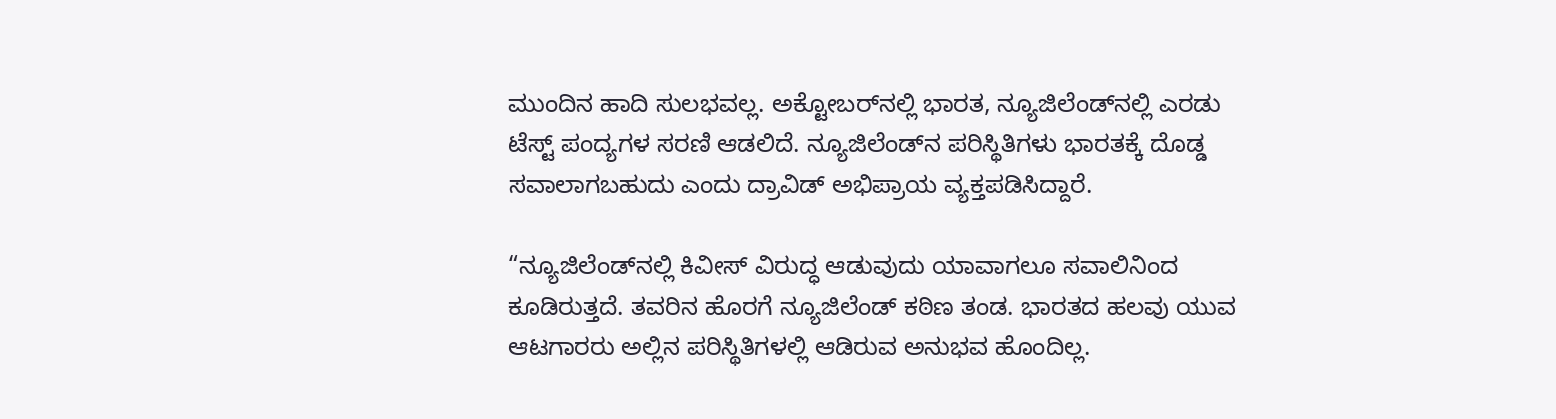ಮುಂದಿನ ಹಾದಿ ಸುಲಭವಲ್ಲ. ಅಕ್ಟೋಬರ್‌ನಲ್ಲಿ ಭಾರತ, ನ್ಯೂಜಿಲೆಂಡ್‌ನಲ್ಲಿ ಎರಡು ಟೆಸ್ಟ್‌ ಪಂದ್ಯಗಳ ಸರಣಿ ಆಡಲಿದೆ. ನ್ಯೂಜಿಲೆಂಡ್‌ನ ಪರಿಸ್ಥಿತಿಗಳು ಭಾರತಕ್ಕೆ ದೊಡ್ಡ ಸವಾಲಾಗಬಹುದು ಎಂದು ದ್ರಾವಿಡ್‌ ಅಭಿಪ್ರಾಯ ವ್ಯಕ್ತಪಡಿಸಿದ್ದಾರೆ.

“ನ್ಯೂಜಿಲೆಂಡ್‌ನಲ್ಲಿ ಕಿವೀಸ್‌ ವಿರುದ್ಧ ಆಡುವುದು ಯಾವಾಗಲೂ ಸವಾಲಿನಿಂದ ಕೂಡಿರುತ್ತದೆ. ತವರಿನ ಹೊರಗೆ ನ್ಯೂಜಿಲೆಂಡ್‌ ಕಠಿಣ ತಂಡ. ಭಾರತದ ಹಲವು ಯುವ ಆಟಗಾರರು ಅಲ್ಲಿನ ಪರಿಸ್ಥಿತಿಗಳಲ್ಲಿ ಆಡಿರುವ ಅನುಭವ ಹೊಂದಿಲ್ಲ.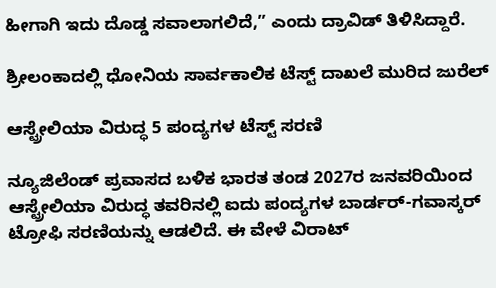ಹೀಗಾಗಿ ಇದು ದೊಡ್ಡ ಸವಾಲಾಗಲಿದೆ,” ಎಂದು ದ್ರಾವಿಡ್‌ ತಿಳಿಸಿದ್ದಾರೆ.

ಶ್ರೀಲಂಕಾದಲ್ಲಿ ಧೋನಿಯ ಸಾರ್ವಕಾಲಿಕ ಟೆಸ್ಟ್‌ ದಾಖಲೆ ಮುರಿದ ಜುರೆಲ್‌

ಆಸ್ಟ್ರೇಲಿಯಾ ವಿರುದ್ಧ 5 ಪಂದ್ಯಗಳ ಟೆಸ್ಟ್‌ ಸರಣಿ

ನ್ಯೂಜಿಲೆಂಡ್‌ ಪ್ರವಾಸದ ಬಳಿಕ ಭಾರತ ತಂಡ 2027ರ ಜನವರಿಯಿಂದ ಆಸ್ಟ್ರೇಲಿಯಾ ವಿರುದ್ಧ ತವರಿನಲ್ಲಿ ಐದು ಪಂದ್ಯಗಳ ಬಾರ್ಡರ್‌-ಗವಾಸ್ಕರ್‌ ಟ್ರೋಫಿ ಸರಣಿಯನ್ನು ಆಡಲಿದೆ. ಈ ವೇಳೆ ವಿರಾಟ್‌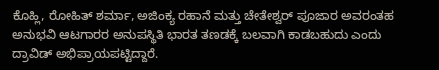ಕೊಹ್ಲಿ, ರೋಹಿತ್‌ ಶರ್ಮಾ, ಅಜಿಂಕ್ಯ ರಹಾನೆ ಮತ್ತು ಚೇತೇಶ್ವರ್‌ ಪೂಜಾರ ಅವರಂತಹ ಅನುಭವಿ ಆಟಗಾರರ ಅನುಪಸ್ಥಿತಿ ಭಾರತ ತಣಡಕ್ಕೆ ಬಲವಾಗಿ ಕಾಡಬಹುದು ಎಂದು ದ್ರಾವಿಡ್‌ ಅಭಿಪ್ರಾಯಪಟ್ಟಿದ್ದಾರೆ.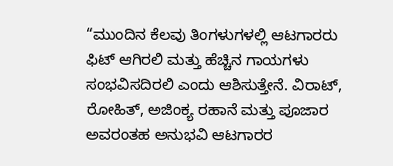“ಮುಂದಿನ ಕೆಲವು ತಿಂಗಳುಗಳಲ್ಲಿ ಆಟಗಾರರು ಫಿಟ್‌ ಆಗಿರಲಿ ಮತ್ತು ಹೆಚ್ಚಿನ ಗಾಯಗಳು ಸಂಭವಿಸದಿರಲಿ ಎಂದು ಆಶಿಸುತ್ತೇನೆ. ವಿರಾಟ್‌, ರೋಹಿತ್‌, ಅಜಿಂಕ್ಯ ರಹಾನೆ ಮತ್ತು ಪೂಜಾರ ಅವರಂತಹ ಅನುಭವಿ ಆಟಗಾರರ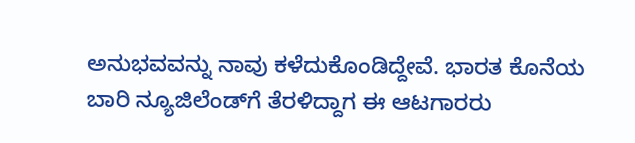ಅನುಭವವನ್ನು ನಾವು ಕಳೆದುಕೊಂಡಿದ್ದೇವೆ. ಭಾರತ ಕೊನೆಯ ಬಾರಿ ನ್ಯೂಜಿಲೆಂಡ್‌ಗೆ ತೆರಳಿದ್ದಾಗ ಈ ಆಟಗಾರರು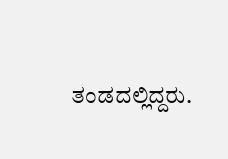ತಂಡದಲ್ಲಿದ್ದರು.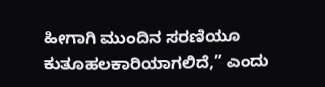ಹೀಗಾಗಿ ಮುಂದಿನ ಸರಣಿಯೂ ಕುತೂಹಲಕಾರಿಯಾಗಲಿದೆ,” ಎಂದು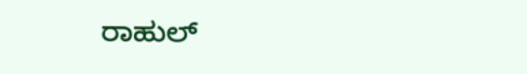ರಾಹುಲ್‌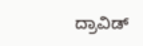ದ್ರಾವಿಡ್‌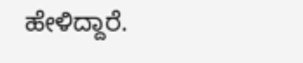ಹೇಳಿದ್ದಾರೆ.